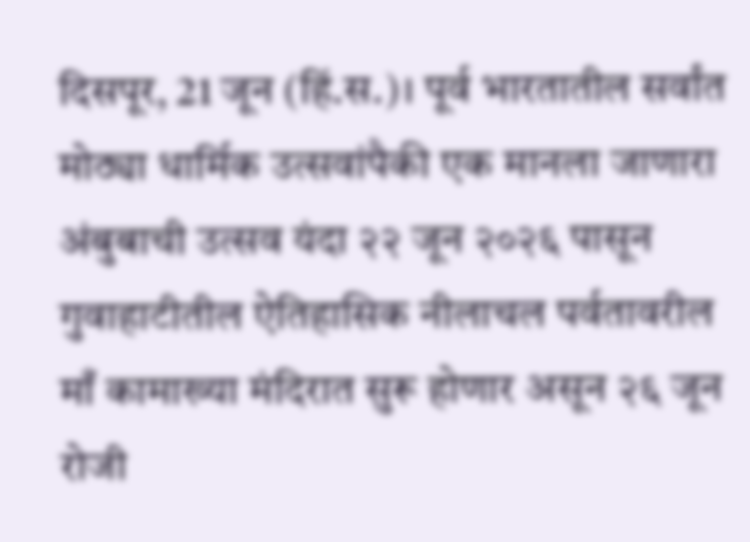दिसपूर, 21 जून (हिं.स.)। पूर्व भारतातील सर्वांत मोठ्या धार्मिक उत्सवांपैकी एक मानला जाणारा अंबुबाची उत्सव यंदा २२ जून २०२६ पासून गुवाहाटीतील ऐतिहासिक नीलाचल पर्वतावरील माँ कामाख्या मंदिरात सुरू होणार असून २६ जून रोजी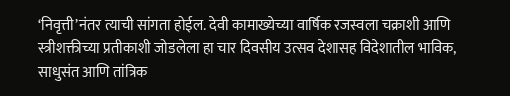‘निवृत्ती’नंतर त्याची सांगता होईल. देवी कामाख्येच्या वार्षिक रजस्वला चक्राशी आणि स्त्रीशक्तीच्या प्रतीकाशी जोडलेला हा चार दिवसीय उत्सव देशासह विदेशातील भाविक, साधुसंत आणि तांत्रिक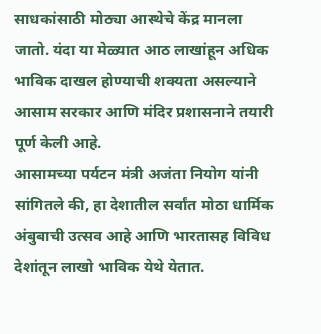साधकांसाठी मोठ्या आस्थेचे केंद्र मानला जातो. यंदा या मेळ्यात आठ लाखांहून अधिक भाविक दाखल होण्याची शक्यता असल्याने आसाम सरकार आणि मंदिर प्रशासनाने तयारी पूर्ण केली आहे.
आसामच्या पर्यटन मंत्री अजंता नियोग यांनी सांगितले की, हा देशातील सर्वांत मोठा धार्मिक अंबुबाची उत्सव आहे आणि भारतासह विविध देशांतून लाखो भाविक येथे येतात.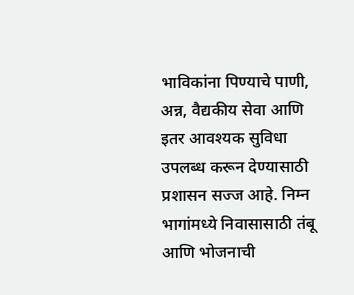भाविकांना पिण्याचे पाणी, अन्न, वैद्यकीय सेवा आणि इतर आवश्यक सुविधा उपलब्ध करून देण्यासाठी प्रशासन सज्ज आहे. निम्न भागांमध्ये निवासासाठी तंबू आणि भोजनाची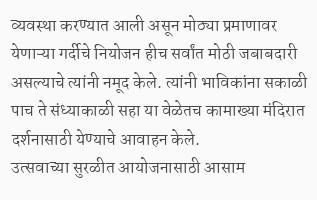व्यवस्था करण्यात आली असून मोठ्या प्रमाणावर येणाऱ्या गर्दीचे नियोजन हीच सर्वांत मोठी जबाबदारी असल्याचे त्यांनी नमूद केले. त्यांनी भाविकांना सकाळी पाच ते संध्याकाळी सहा या वेळेतच कामाख्या मंदिरात दर्शनासाठी येण्याचे आवाहन केले.
उत्सवाच्या सुरळीत आयोजनासाठी आसाम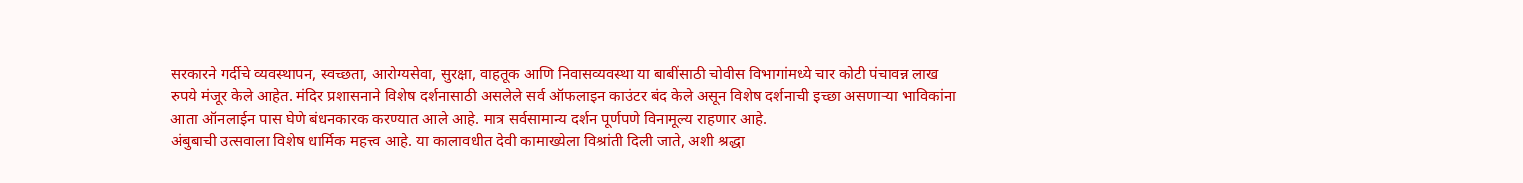सरकारने गर्दीचे व्यवस्थापन, स्वच्छता, आरोग्यसेवा, सुरक्षा, वाहतूक आणि निवासव्यवस्था या बाबींसाठी चोवीस विभागांमध्ये चार कोटी पंचावन्न लाख रुपये मंजूर केले आहेत. मंदिर प्रशासनाने विशेष दर्शनासाठी असलेले सर्व ऑफलाइन काउंटर बंद केले असून विशेष दर्शनाची इच्छा असणाऱ्या भाविकांना आता ऑनलाईन पास घेणे बंधनकारक करण्यात आले आहे. मात्र सर्वसामान्य दर्शन पूर्णपणे विनामूल्य राहणार आहे.
अंबुबाची उत्सवाला विशेष धार्मिक महत्त्व आहे. या कालावधीत देवी कामाख्येला विश्रांती दिली जाते, अशी श्रद्धा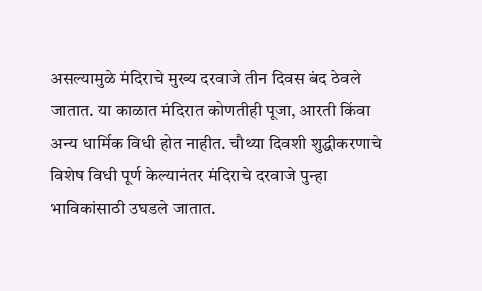असल्यामुळे मंदिराचे मुख्य दरवाजे तीन दिवस बंद ठेवले जातात. या काळात मंदिरात कोणतीही पूजा, आरती किंवा अन्य धार्मिक विधी होत नाहीत. चौथ्या दिवशी शुद्धीकरणाचे विशेष विधी पूर्ण केल्यानंतर मंदिराचे दरवाजे पुन्हा भाविकांसाठी उघडले जातात.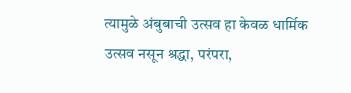त्यामुळे अंबुबाची उत्सव हा केवळ धार्मिक उत्सव नसून श्रद्धा, परंपरा,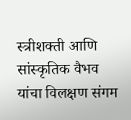स्त्रीशक्ती आणि सांस्कृतिक वैभव यांचा विलक्षण संगम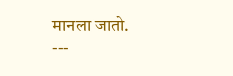मानला जातो.
---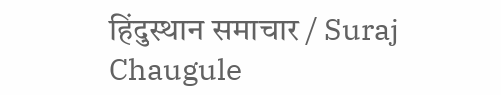हिंदुस्थान समाचार / Suraj Chaugule